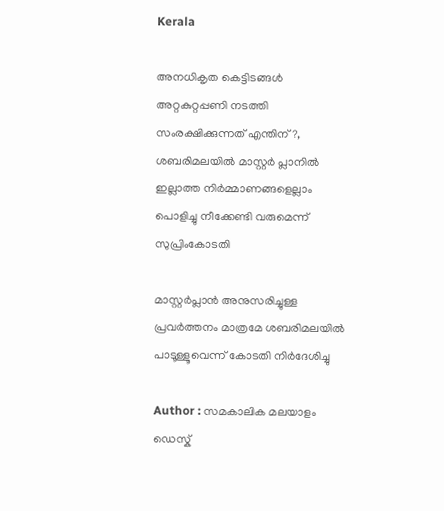Kerala

അനധികൃത കെട്ടിടങ്ങള്‍ അറ്റകുറ്റപ്പണി നടത്തി സംരക്ഷിക്കുന്നത് എന്തിന് ?, ശബരിമലയില്‍ മാസ്റ്റര്‍ പ്ലാനില്‍ ഇല്ലാത്ത നിര്‍മ്മാണങ്ങളെല്ലാം പൊളിച്ചു നീക്കേണ്ടി വരുമെന്ന് സുപ്രിംകോടതി

മാസ്റ്റര്‍പ്ലാന്‍ അനുസരിച്ചുള്ള പ്രവര്‍ത്തനം മാത്രമേ ശബരിമലയില്‍ പാടൂള്ളൂവെന്ന് കോടതി നിര്‍ദേശിച്ചു

Author : സമകാലിക മലയാളം ഡെസ്ക്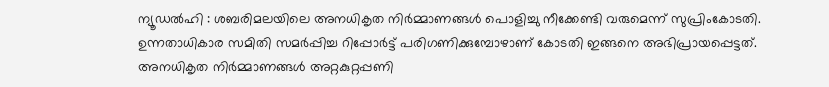ന്യൂഡല്‍ഹി : ശബരിമലയിലെ അനധികൃത നിര്‍മ്മാണങ്ങള്‍ പൊളിച്ചു നീക്കേണ്ടി വരുമെന്ന് സുപ്രിംകോടതി. ഉന്നതാധികാര സമിതി സമര്‍പ്പിച്ച റിപ്പോര്‍ട്ട് പരിഗണിക്കുമ്പോഴാണ് കോടതി ഇങ്ങനെ അഭിപ്രായപ്പെട്ടത്. അനധികൃത നിര്‍മ്മാണങ്ങള്‍ അറ്റകുറ്റപ്പണി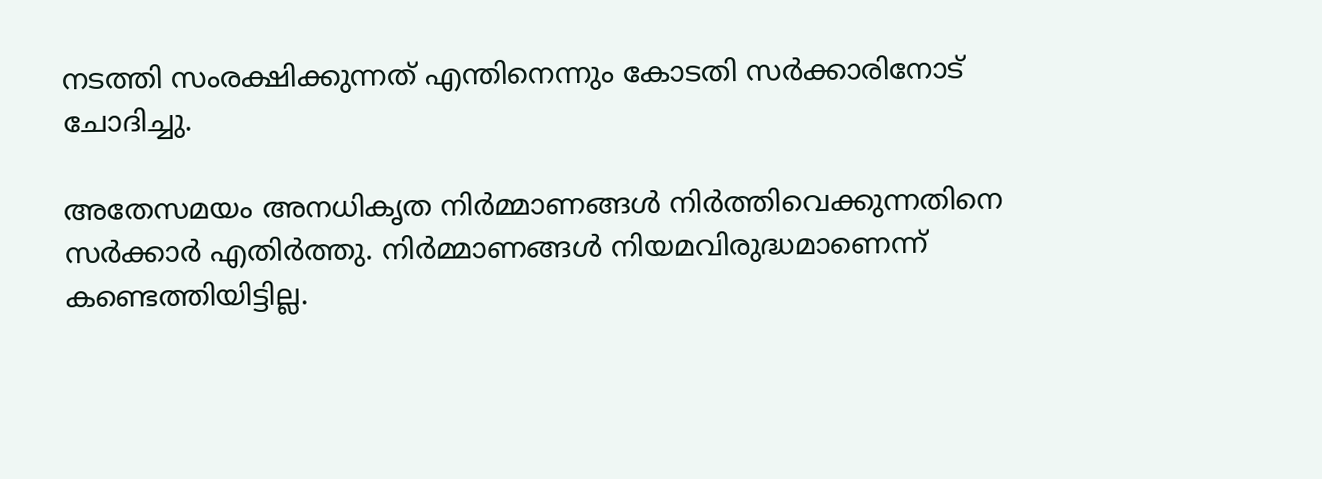നടത്തി സംരക്ഷിക്കുന്നത് എന്തിനെന്നും കോടതി സര്‍ക്കാരിനോട് ചോദിച്ചു.

അതേസമയം അനധികൃത നിര്‍മ്മാണങ്ങള്‍ നിര്‍ത്തിവെക്കുന്നതിനെ സര്‍ക്കാര്‍ എതിര്‍ത്തു. നിര്‍മ്മാണങ്ങള്‍ നിയമവിരുദ്ധമാണെന്ന് കണ്ടെത്തിയിട്ടില്ല.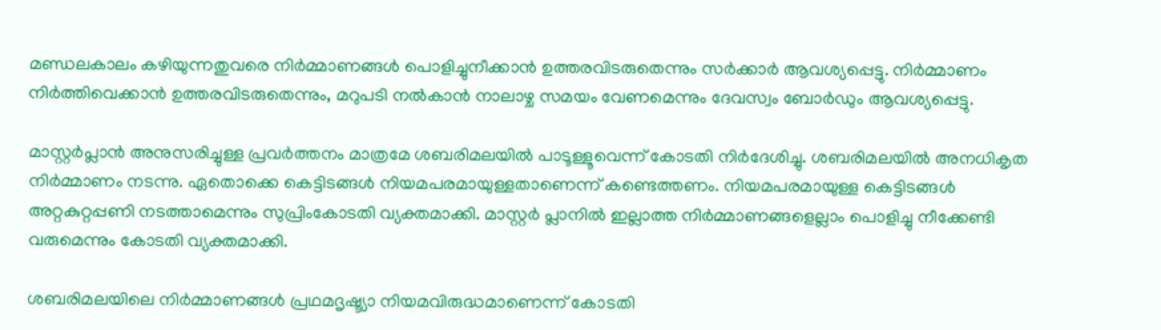മണ്ഡലകാലം കഴിയുന്നതുവരെ നിര്‍മ്മാണങ്ങള്‍ പൊളിച്ചുനീക്കാന്‍ ഉത്തരവിടരുതെന്നും സര്‍ക്കാര്‍ ആവശ്യപ്പെട്ടു. നിര്‍മ്മാണം നിര്‍ത്തിവെക്കാന്‍ ഉത്തരവിടരുതെന്നും, മറുപടി നല്‍കാന്‍ നാലാഴ്ച സമയം വേണമെന്നും ദേവസ്വം ബോര്‍ഡും ആവശ്യപ്പെട്ടു.

മാസ്റ്റര്‍പ്ലാന്‍ അനുസരിച്ചുള്ള പ്രവര്‍ത്തനം മാത്രമേ ശബരിമലയില്‍ പാടൂള്ളൂവെന്ന് കോടതി നിര്‍ദേശിച്ചു. ശബരിമലയില്‍ അനധികൃത നിര്‍മ്മാണം നടന്നു. ഏതൊക്കെ കെട്ടിടങ്ങള്‍ നിയമപരമായുള്ളതാണെന്ന് കണ്ടെത്തണം. നിയമപരമായുള്ള കെട്ടിടങ്ങള്‍  അറ്റകുറ്റപ്പണി നടത്താമെന്നും സുപ്രിംകോടതി വ്യക്തമാക്കി. മാസ്റ്റര്‍ പ്ലാനില്‍ ഇല്ലാത്ത നിര്‍മ്മാണങ്ങളെല്ലാം പൊളിച്ചു നീക്കേണ്ടി വരുമെന്നും കോടതി വ്യക്തമാക്കി.

ശബരിമലയിലെ നിര്‍മ്മാണങ്ങള്‍ പ്രഥമദൃഷ്ട്യാ നിയമവിരുദ്ധമാണെന്ന് കോടതി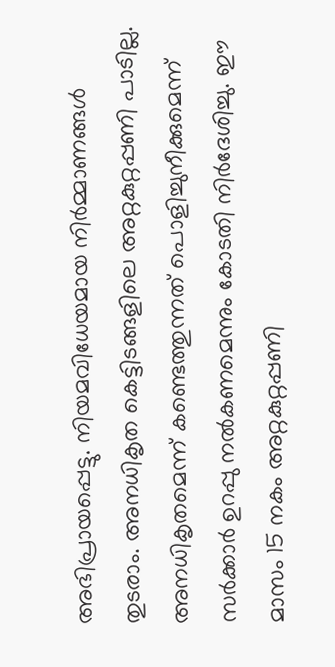അഭിപ്രായപ്പെട്ടു. നിയമവിധേയമായ നിര്‍മ്മാണങ്ങള്‍ തുടരാം. അനധികൃത കെട്ടിടങ്ങളിലെ അറ്റകുറ്റപ്പണി പാടില്ല. അനധികൃതമെന്ന് കണ്ടെത്തുന്നത് പൊളിച്ചുനീക്കുമെന്ന് സര്‍ക്കാര്‍ ഉറപ്പു നല്‍കണമെന്നും കോടതി നിര്‍ദേശിച്ചു. ഈ മാസം 15 നകം അറ്റകുറ്റപ്പണി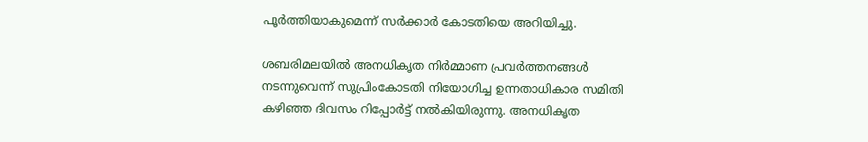പൂര്‍ത്തിയാകുമെന്ന് സര്‍ക്കാര്‍ കോടതിയെ അറിയിച്ചു.

ശബരിമലയില്‍ അനധികൃത നിര്‍മ്മാണ പ്രവര്‍ത്തനങ്ങള്‍ നടന്നുവെന്ന് സുപ്രിംകോടതി നിയോഗിച്ച ഉന്നതാധികാര സമിതി കഴിഞ്ഞ ദിവസം റിപ്പോര്‍ട്ട് നല്‍കിയിരുന്നു. അനധികൃത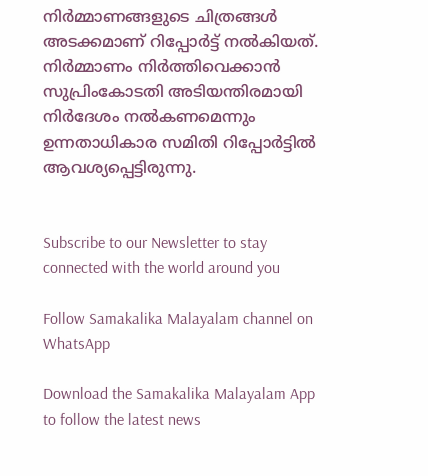നിര്‍മ്മാണങ്ങളുടെ ചിത്രങ്ങള്‍ അടക്കമാണ് റിപ്പോര്‍ട്ട് നല്‍കിയത്. നിര്‍മ്മാണം നിര്‍ത്തിവെക്കാന്‍ സുപ്രിംകോടതി അടിയന്തിരമായി നിര്‍ദേശം നല്‍കണമെന്നും ഉന്നതാധികാര സമിതി റിപ്പോര്‍ട്ടില്‍ ആവശ്യപ്പെട്ടിരുന്നു.


Subscribe to our Newsletter to stay connected with the world around you

Follow Samakalika Malayalam channel on WhatsApp

Download the Samakalika Malayalam App to follow the latest news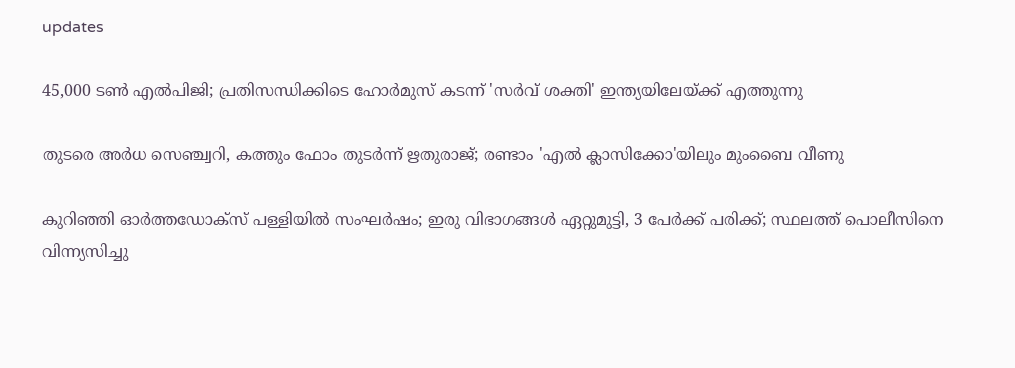updates

45,000 ടൺ എൽപിജി; പ്രതിസന്ധിക്കിടെ ഹോർമുസ് കടന്ന് 'സർവ് ശക്തി' ഇന്ത്യയിലേയ്ക്ക് എത്തുന്നു

തുടരെ അര്‍ധ സെഞ്ച്വറി, കത്തും ഫോം തുടര്‍ന്ന് ഋതുരാജ്; രണ്ടാം 'എല്‍ ക്ലാസിക്കോ'യിലും മുംബൈ വീണു

കുറിഞ്ഞി ഓർത്തഡോക്സ് പള്ളിയിൽ സംഘർഷം; ഇരു വിഭാഗങ്ങൾ ഏറ്റുമുട്ടി, 3 പേർക്ക് പരിക്ക്; സ്ഥലത്ത് പൊലീസിനെ വിന്ന്യസിച്ചു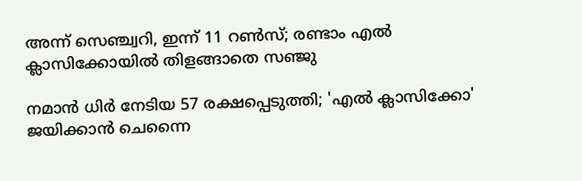അന്ന് സെഞ്ച്വറി, ഇന്ന് 11 റണ്‍സ്; രണ്ടാം എല്‍ ക്ലാസിക്കോയില്‍ തിളങ്ങാതെ സഞ്ജു

നമാന്‍ ധിര്‍ നേടിയ 57 രക്ഷപ്പെടുത്തി; 'എല്‍ ക്ലാസിക്കോ' ജയിക്കാന്‍ ചെന്നൈ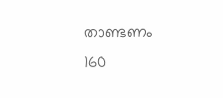താണ്ടണം 160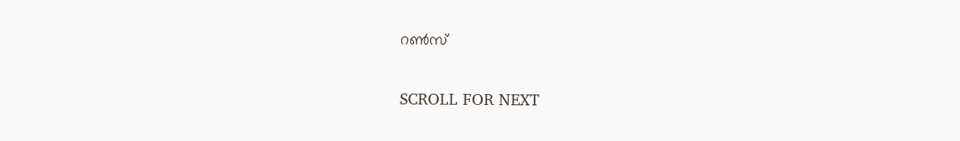റണ്‍സ്

SCROLL FOR NEXT